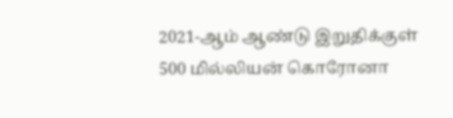2021-ஆம் ஆண்டு இறுதிக்குள் 500 மில்லியன் கொரோனா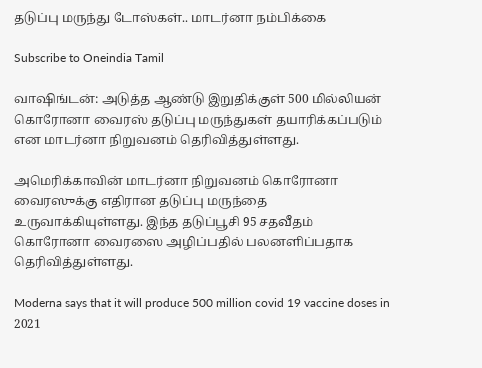தடுப்பு மருந்து டோஸ்கள்.. மாடர்னா நம்பிக்கை

Subscribe to Oneindia Tamil

வாஷிங்டன்: அடுத்த ஆண்டு இறுதிக்குள் 500 மில்லியன் கொரோனா வைரஸ் தடுப்பு மருந்துகள் தயாரிக்கப்படும் என மாடர்னா நிறுவனம் தெரிவித்துள்ளது.

அமெரிக்காவின் மாடர்னா நிறுவனம் கொரோனா வைரஸுக்கு எதிரான தடுப்பு மருந்தை உருவாக்கியுள்ளது. இந்த தடுப்பூசி 95 சதவீதம் கொரோனா வைரஸை அழிப்பதில் பலனளிப்பதாக தெரிவித்துள்ளது.

Moderna says that it will produce 500 million covid 19 vaccine doses in 2021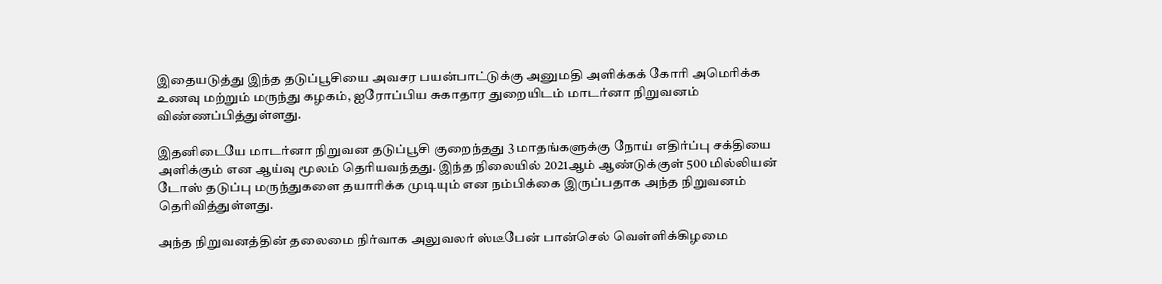இதையடுத்து இந்த தடுப்பூசியை அவசர பயன்பாட்டுக்கு அனுமதி அளிக்கக் கோரி அமெரிக்க உணவு மற்றும் மருந்து கழகம், ஐரோப்பிய சுகாதார துறையிடம் மாடர்னா நிறுவனம் விண்ணப்பித்துள்ளது.

இதனிடையே மாடர்னா நிறுவன தடுப்பூசி குறைந்தது 3 மாதங்களுக்கு நோய் எதிர்ப்பு சக்தியை அளிக்கும் என ஆய்வு மூலம் தெரியவந்தது. இந்த நிலையில் 2021ஆம் ஆண்டுக்குள் 500 மில்லியன் டோஸ் தடுப்பு மருந்துகளை தயாரிக்க முடியும் என நம்பிக்கை இருப்பதாக அந்த நிறுவனம் தெரிவித்துள்ளது.

அந்த நிறுவனத்தின் தலைமை நிர்வாக அலுவலர் ஸ்டீபேன் பான்செல் வெள்ளிக்கிழமை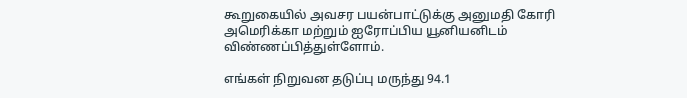கூறுகையில் அவசர பயன்பாட்டுக்கு அனுமதி கோரி அமெரிக்கா மற்றும் ஐரோப்பிய யூனியனிடம் விண்ணப்பித்துள்ளோம்.

எங்கள் நிறுவன தடுப்பு மருந்து 94.1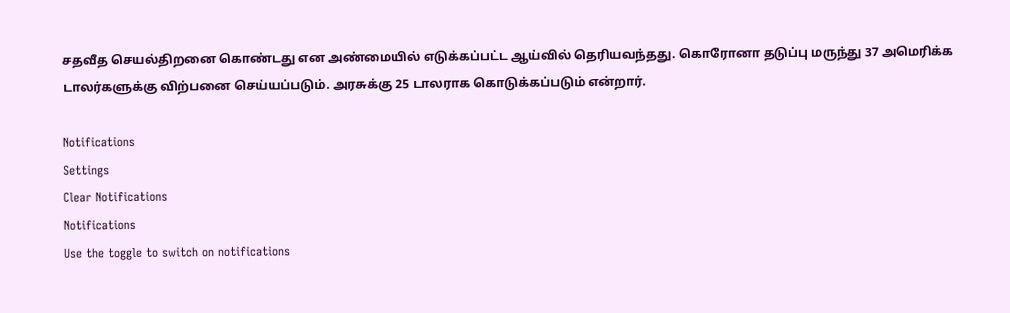சதவீத செயல்திறனை கொண்டது என அண்மையில் எடுக்கப்பட்ட ஆய்வில் தெரியவந்தது. கொரோனா தடுப்பு மருந்து 37 அமெரிக்க டாலர்களுக்கு விற்பனை செய்யப்படும். அரசுக்கு 25 டாலராக கொடுக்கப்படும் என்றார்.

Notifications
Settings
Clear Notifications
Notifications
Use the toggle to switch on notifications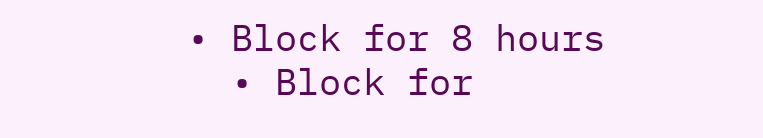• Block for 8 hours
  • Block for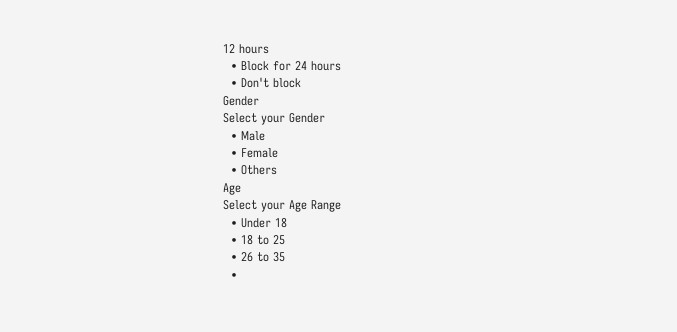12 hours
  • Block for 24 hours
  • Don't block
Gender
Select your Gender
  • Male
  • Female
  • Others
Age
Select your Age Range
  • Under 18
  • 18 to 25
  • 26 to 35
  •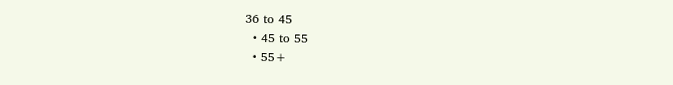36 to 45
  • 45 to 55
  • 55+